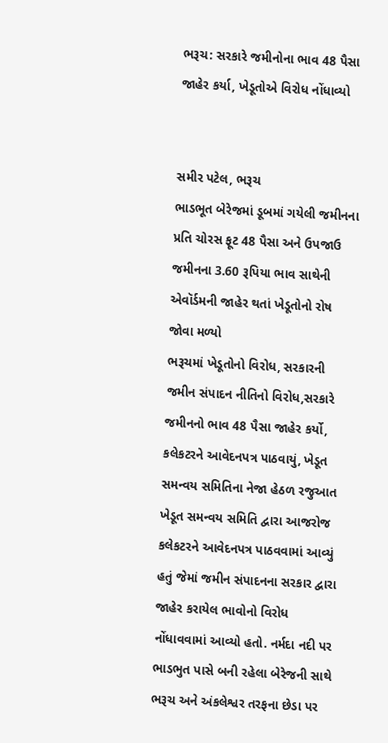ભરૂચ: સરકારે જમીનોના ભાવ 48 પૈસા જાહેર કર્યા, ખેડૂતોએ વિરોધ નોંધાવ્યો


સમીર પટેલ, ભરૂચ
ભાડભૂત બેરેજમાં ડૂબમાં ગયેલી જમીનના પ્રતિ ચોરસ ફૂટ 48 પૈસા અને ઉપજાઉ જમીનના 3.60 રૂપિયા ભાવ સાથેની એવૉર્ડમની જાહેર થતાં ખેડૂતોનો રોષ જોવા મળ્યો
ભરૂચમાં ખેડૂતોનો વિરોધ, સરકારની જમીન સંપાદન નીતિનો વિરોધ,સરકારે જમીનનો ભાવ 48 પૈસા જાહેર કર્યો, કલેકટરને આવેદનપત્ર પાઠવાયું, ખેડૂત સમન્વય સમિતિના નેજા હેઠળ રજુઆત
ખેડૂત સમન્વય સમિતિ દ્વારા આજરોજ કલેકટરને આવેદનપત્ર પાઠવવામાં આવ્યું હતું જેમાં જમીન સંપાદનના સરકાર દ્વારા જાહેર કરાયેલ ભાવોનો વિરોધ નોંધાવવામાં આવ્યો હતો. નર્મદા નદી પર ભાડભુત પાસે બની રહેલા બેરેજની સાથે ભરૂચ અને અંકલેશ્વર તરફના છેડા પર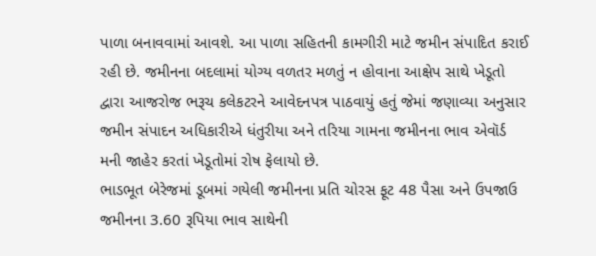પાળા બનાવવામાં આવશે. આ પાળા સહિતની કામગીરી માટે જમીન સંપાદિત કરાઈ રહી છે. જમીનના બદલામાં યોગ્ય વળતર મળતું ન હોવાના આક્ષેપ સાથે ખેડૂતો દ્વારા આજરોજ ભરૂચ કલેકટરને આવેદનપત્ર પાઠવાયું હતું જેમાં જણાવ્યા અનુસાર જમીન સંપાદન અધિકારીએ ધંતુરીયા અને તરિયા ગામના જમીનના ભાવ એવૉર્ડ મની જાહેર કરતાં ખેડૂતોમાં રોષ ફેલાયો છે.
ભાડભૂત બેરેજમાં ડૂબમાં ગયેલી જમીનના પ્રતિ ચોરસ ફૂટ 48 પૈસા અને ઉપજાઉ જમીનના 3.60 રૂપિયા ભાવ સાથેની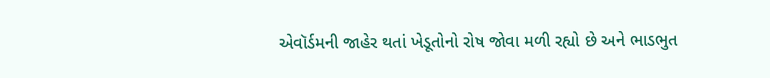એવૉર્ડમની જાહેર થતાં ખેડૂતોનો રોષ જોવા મળી રહ્યો છે અને ભાડભુત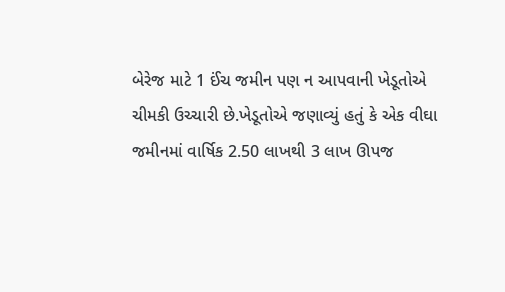બેરેજ માટે 1 ઈંચ જમીન પણ ન આપવાની ખેડૂતોએ ચીમકી ઉચ્ચારી છે.ખેડૂતોએ જણાવ્યું હતું કે એક વીઘા જમીનમાં વાર્ષિક 2.50 લાખથી 3 લાખ ઊપજ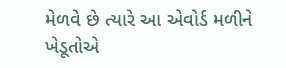મેળવે છે ત્યારે આ એવોર્ડ મળીને ખેડૂતોએ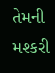તેમની મશ્કરી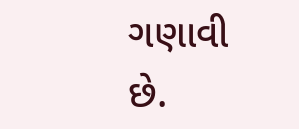ગણાવી છે.